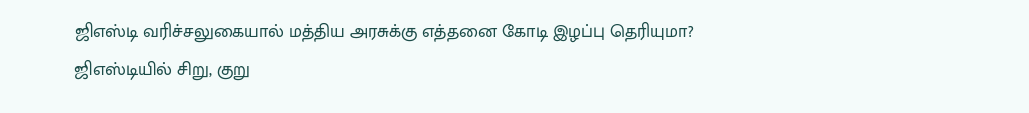ஜிஎஸ்டி வரிச்சலுகையால் மத்திய அரசுக்கு எத்தனை கோடி இழப்பு தெரியுமா?
ஜிஎஸ்டியில் சிறு, குறு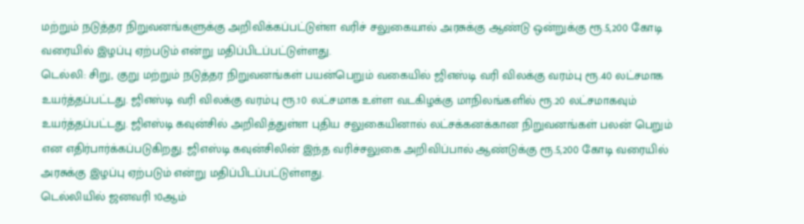மற்றும் நடுத்தர நிறுவனங்களுக்கு அறிவிக்கப்பட்டுள்ள வரிச் சலுகையால் அரசுக்கு ஆண்டு ஒன்றுக்கு ரூ.5,200 கோடி வரையில் இழப்பு ஏற்படும் என்று மதிப்பிடப்பட்டுள்ளது.
டெல்லி: சிறு, குறு மற்றும் நடுத்தர நிறுவனங்கள் பயன்பெறும் வகையில் ஜிஎஸ்டி வரி விலக்கு வரம்பு ரூ.40 லட்சமாக உயர்த்தப்பட்டது. ஜிஎஸ்டி வரி விலக்கு வரம்பு ரூ.10 லட்சமாக உள்ள வடகிழக்கு மாநிலங்களில் ரூ.20 லட்சமாகவும் உயர்த்தப்பட்டது. ஜிஎஸ்டி கவுன்சில் அறிவித்துள்ள புதிய சலுகையினால் லட்சக்கனக்கான நிறுவனங்கள் பலன் பெறும் என எதிர்பார்க்கப்படுகிறது. ஜிஎஸ்டி கவுன்சிலின் இந்த வரிச்சலுகை அறிவிப்பால் ஆண்டுக்கு ரூ.5,200 கோடி வரையில் அரசுக்கு இழப்பு ஏற்படும் என்று மதிப்பிடப்பட்டுள்ளது.
டெல்லியில் ஜனவரி 10ஆம்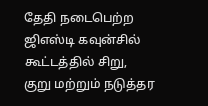தேதி நடைபெற்ற ஜிஎஸ்டி கவுன்சில் கூட்டத்தில் சிறு, குறு மற்றும் நடுத்தர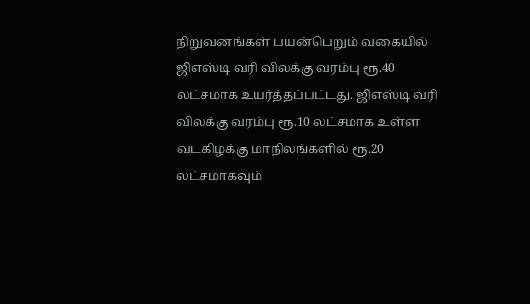நிறுவனங்கள் பயன்பெறும் வகையில் ஜிஎஸ்டி வரி விலக்கு வரம்பு ரூ.40 லட்சமாக உயர்த்தப்பட்டது. ஜிஎஸ்டி வரி விலக்கு வரம்பு ரூ.10 லட்சமாக உள்ள வடகிழக்கு மாநிலங்களில் ரூ.20 லட்சமாகவும்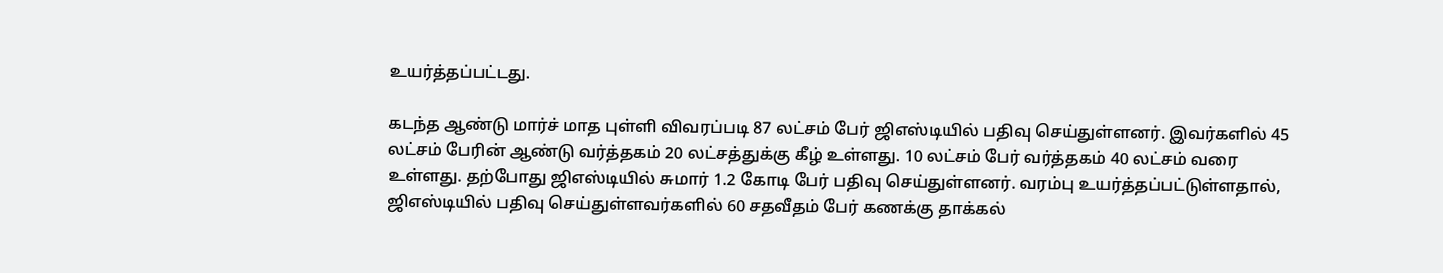உயர்த்தப்பட்டது.

கடந்த ஆண்டு மார்ச் மாத புள்ளி விவரப்படி 87 லட்சம் பேர் ஜிஎஸ்டியில் பதிவு செய்துள்ளனர். இவர்களில் 45 லட்சம் பேரின் ஆண்டு வர்த்தகம் 20 லட்சத்துக்கு கீழ் உள்ளது. 10 லட்சம் பேர் வர்த்தகம் 40 லட்சம் வரை உள்ளது. தற்போது ஜிஎஸ்டியில் சுமார் 1.2 கோடி பேர் பதிவு செய்துள்ளனர். வரம்பு உயர்த்தப்பட்டுள்ளதால், ஜிஎஸ்டியில் பதிவு செய்துள்ளவர்களில் 60 சதவீதம் பேர் கணக்கு தாக்கல்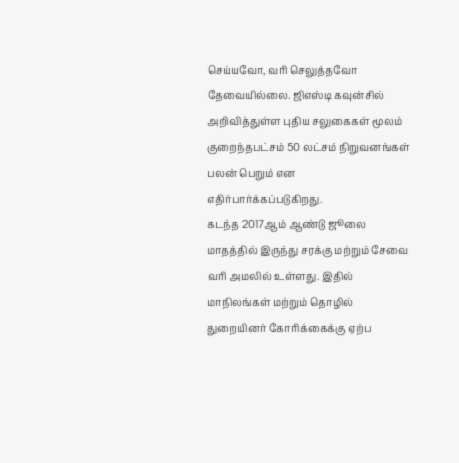செய்யவோ, வரி செலுத்தவோ தேவையில்லை. ஜிஎஸ்டி கவுன்சில் அறிவித்துள்ள புதிய சலுகைகள் மூலம் குறைந்தபட்சம் 50 லட்சம் நிறுவனங்கள் பலன் பெறும் என எதிர்பார்க்கப்படுகிறது.
கடந்த 2017ஆம் ஆண்டு ஜூலை மாதத்தில் இருந்து சரக்கு மற்றும் சேவை வரி அமலில் உள்ளது. இதில் மாநிலங்கள் மற்றும் தொழில் துறையினர் கோரிக்கைக்கு ஏற்ப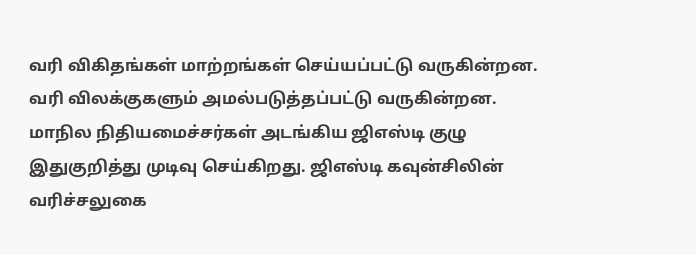வரி விகிதங்கள் மாற்றங்கள் செய்யப்பட்டு வருகின்றன. வரி விலக்குகளும் அமல்படுத்தப்பட்டு வருகின்றன. மாநில நிதியமைச்சர்கள் அடங்கிய ஜிஎஸ்டி குழு இதுகுறித்து முடிவு செய்கிறது. ஜிஎஸ்டி கவுன்சிலின் வரிச்சலுகை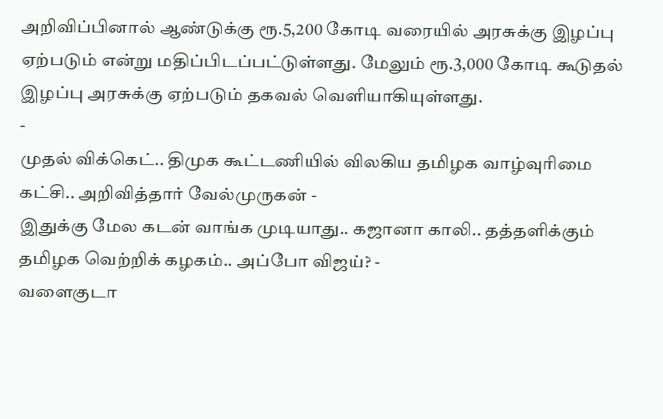அறிவிப்பினால் ஆண்டுக்கு ரூ.5,200 கோடி வரையில் அரசுக்கு இழப்பு ஏற்படும் என்று மதிப்பிடப்பட்டுள்ளது. மேலும் ரூ.3,000 கோடி கூடுதல் இழப்பு அரசுக்கு ஏற்படும் தகவல் வெளியாகியுள்ளது.
-
முதல் விக்கெட்.. திமுக கூட்டணியில் விலகிய தமிழக வாழ்வுரிமை கட்சி.. அறிவித்தார் வேல்முருகன் -
இதுக்கு மேல கடன் வாங்க முடியாது.. கஜானா காலி.. தத்தளிக்கும் தமிழக வெற்றிக் கழகம்.. அப்போ விஜய்? -
வளைகுடா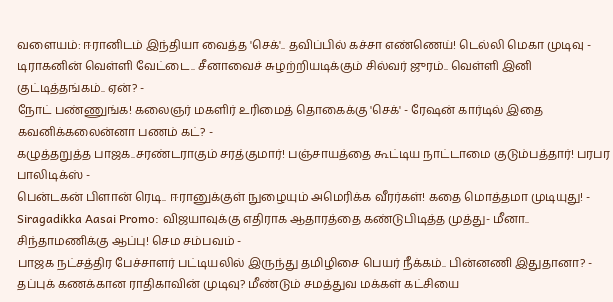வளையம்: ஈரானிடம் இந்தியா வைத்த 'செக்'.. தவிப்பில் கச்சா எண்ணெய்! டெல்லி மெகா முடிவு -
டிராகனின் வெள்ளி வேட்டை.. சீனாவைச் சுழற்றியடிக்கும் சில்வர் ஜுரம்.. வெள்ளி இனி குட்டித்தங்கம்.. ஏன்? -
நோட் பண்ணுங்க! கலைஞர் மகளிர் உரிமைத் தொகைக்கு 'செக்' - ரேஷன் கார்டில் இதை கவனிக்கலைன்னா பணம் கட்? -
கழுத்தறுத்த பாஜக..சரண்டராகும் சரத்குமார்! பஞ்சாயத்தை கூட்டிய நாட்டாமை குடும்பத்தார்! பரபர பாலிடிக்ஸ் -
பென்டகன் பிளான் ரெடி.. ஈரானுக்குள் நுழையும் அமெரிக்க வீரர்கள்! கதை மொத்தமா முடியுது! -
Siragadikka Aasai Promo: விஜயாவுக்கு எதிராக ஆதாரத்தை கண்டுபிடித்த முத்து- மீனா.. சிந்தாமணிக்கு ஆப்பு! செம சம்பவம் -
பாஜக நட்சத்திர பேச்சாளர் பட்டியலில் இருந்து தமிழிசை பெயர் நீக்கம்.. பின்னணி இதுதானா? -
தப்புக் கணக்கான ராதிகாவின் முடிவு? மீண்டும் சமத்துவ மக்கள் கட்சியை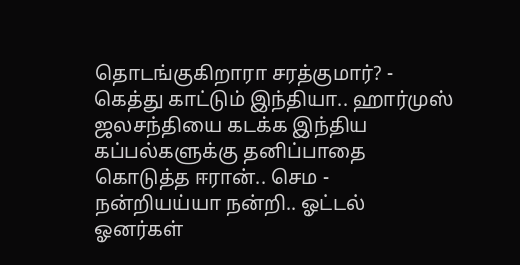தொடங்குகிறாரா சரத்குமார்? -
கெத்து காட்டும் இந்தியா.. ஹார்முஸ் ஜலசந்தியை கடக்க இந்திய கப்பல்களுக்கு தனிப்பாதை கொடுத்த ஈரான்.. செம -
நன்றியய்யா நன்றி.. ஓட்டல் ஓனர்கள்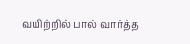வயிற்றில் பால் வார்த்த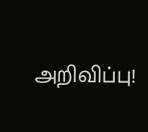அறிவிப்பு!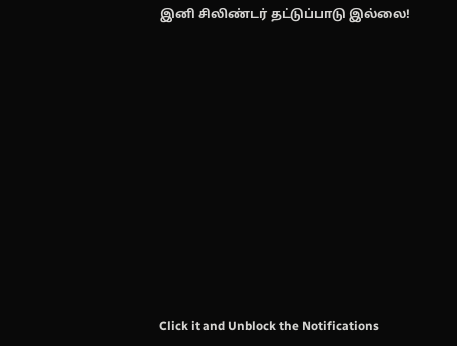இனி சிலிண்டர் தட்டுப்பாடு இல்லை!












Click it and Unblock the Notifications